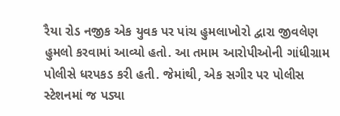રૈયા રોડ નજીક એક યુવક પર પાંચ હુમલાખોરો દ્વારા જીવલેણ હુમલો કરવામાં આવ્યો હતો. આ તમામ આરોપીઓની ગાંધીગ્રામ પોલીસે ધરપકડ કરી હતી. જેમાંથી, એક સગીર પર પોલીસ સ્ટેશનમાં જ પડ્યા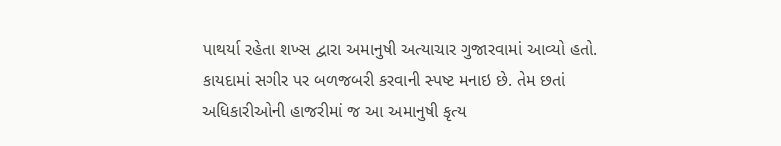પાથર્યા રહેતા શખ્સ દ્વારા અમાનુષી અત્યાચાર ગુજારવામાં આવ્યો હતો. કાયદામાં સગીર પર બળજબરી કરવાની સ્પષ્ટ મનાઇ છે. તેમ છતાં અધિકારીઓની હાજરીમાં જ આ અમાનુષી કૃત્ય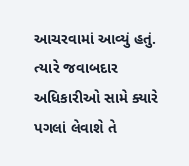આચરવામાં આવ્યું હતું. ત્યારે જવાબદાર અધિકારીઓ સામે ક્યારે પગલાં લેવાશે તે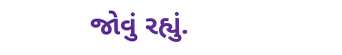જોવું રહ્યું.